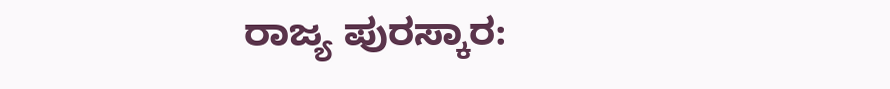ರಾಜ್ಯ ಪುರಸ್ಕಾರ: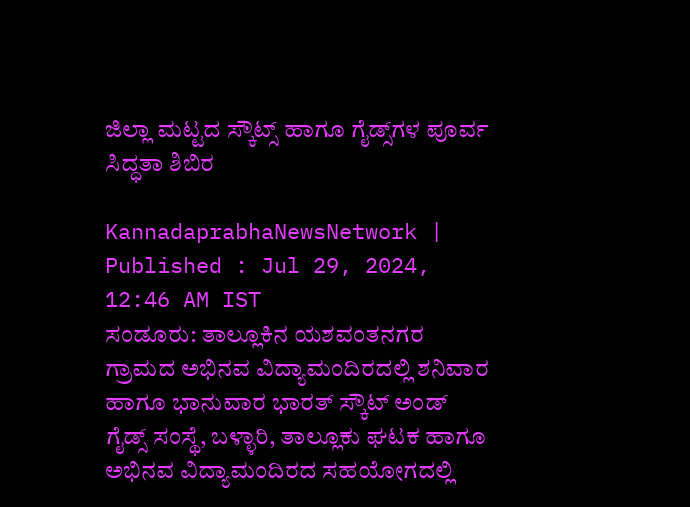ಜಿಲ್ಲಾ ಮಟ್ಟದ ಸ್ಕೌಟ್ಸ್‌ ಹಾಗೂ ಗೈಡ್ಸ್‌ಗಳ ಪೂರ್ವ ಸಿದ್ಧತಾ ಶಿಬಿರ

KannadaprabhaNewsNetwork |
Published : Jul 29, 2024, 12:46 AM IST
ಸಂಡೂರು: ತಾಲ್ಲೂಕಿನ ಯಶವಂತನಗರ ಗ್ರಾಮದ ಅಭಿನವ ವಿದ್ಯಾಮಂದಿರದಲ್ಲಿ ಶನಿವಾರ ಹಾಗೂ ಭಾನುವಾರ ಭಾರತ್ ಸ್ಕೌಟ್ ಅಂಡ್ ಗೈಡ್ಸ್ ಸಂಸ್ಥೆ, ಬಳ್ಳಾರಿ, ತಾಲ್ಲೂಕು ಘಟಕ ಹಾಗೂ ಅಭಿನವ ವಿದ್ಯಾಮಂದಿರದ ಸಹಯೋಗದಲ್ಲಿ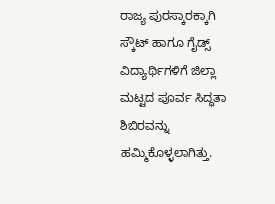ರಾಜ್ಯ ಪುರಸ್ಕಾರಕ್ಕಾಗಿ ಸ್ಕೌಟ್ ಹಾಗೂ ಗೈಡ್ಸ್ ವಿದ್ಯಾರ್ಥಿಗಳಿಗೆ ಜಿಲ್ಲಾ ಮಟ್ಟದ ಪೂರ್ವ ಸಿದ್ಧತಾ ಶಿಬಿರವನ್ನು ಹಮ್ಮಿಕೊಳ್ಳಲಾಗಿತ್ತು.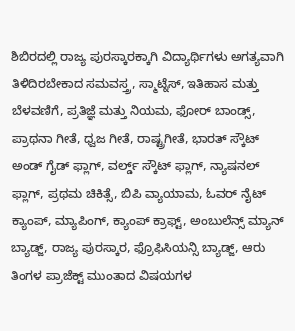ಶಿಬಿರದಲ್ಲಿ ರಾಜ್ಯ ಪುರಸ್ಕಾರಕ್ಕಾಗಿ ವಿದ್ಯಾರ್ಥಿಗಳು ಅಗತ್ಯವಾಗಿ ತಿಳಿದಿರಬೇಕಾದ ಸಮವಸ್ತ್ರ, ಸ್ಮಾಟ್ನೆಸ್, ಇತಿಹಾಸ ಮತ್ತು ಬೆಳವಣಿಗೆ, ಪ್ರತಿಜ್ಞೆ ಮತ್ತು ನಿಯಮ, ಫೋರ್ ಬಾಂಡ್ಸ್, ಪ್ರಾಥನಾ ಗೀತೆ, ಧ್ವಜ ಗೀತೆ, ರಾಷ್ಟ್ರಗೀತೆ, ಭಾರತ್ ಸ್ಕೌಟ್ ಅಂಡ್ ಗೈಡ್ ಫ್ಲಾಗ್, ವರ್ಲ್ಡ್ ಸ್ಕೌಟ್ ಫ್ಲಾಗ್, ನ್ಯಾಷನಲ್ ಫ್ಲಾಗ್, ಪ್ರಥಮ ಚಿಕಿತ್ಸೆ, ಬಿಪಿ ವ್ಯಾಯಾಮ, ಓವರ್ ನೈಟ್ ಕ್ಯಾಂಪ್, ಮ್ಯಾಪಿಂಗ್, ಕ್ಯಾಂಪ್ ಕ್ರಾಫ್ಟ್, ಅಂಬುಲೆನ್ಸ್ ಮ್ಯಾನ್ ಬ್ಯಾಡ್ಜ್, ರಾಜ್ಯ ಪುರಸ್ಕಾರ, ಫ್ರೊಫಿಸಿಯನ್ಸಿ ಬ್ಯಾಡ್ಜ್, ಆರು ತಿಂಗಳ ಪ್ರಾಜೆಕ್ಟ್ ಮುಂತಾದ ವಿಷಯಗಳ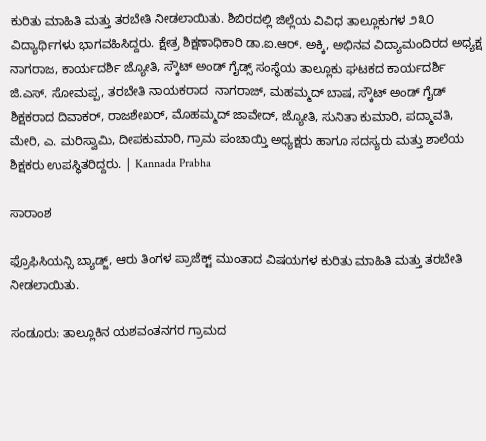ಕುರಿತು ಮಾಹಿತಿ ಮತ್ತು ತರಬೇತಿ ನೀಡಲಾಯಿತು. ಶಿಬಿರದಲ್ಲಿ ಜಿಲ್ಲೆಯ ವಿವಿಧ ತಾಲ್ಲೂಕುಗಳ ೨೩೦ ವಿದ್ಯಾರ್ಥಿಗಳು ಭಾಗವಹಿಸಿದ್ದರು. ಕ್ಷೇತ್ರ ಶಿಕ್ಷಣಾಧಿಕಾರಿ ಡಾ.ಐ.ಆರ್. ಅಕ್ಕಿ, ಅಭಿನವ ವಿದ್ಯಾಮಂದಿರದ ಅಧ್ಯಕ್ಷ ನಾಗರಾಜ, ಕಾರ್ಯದರ್ಶಿ ಜ್ಯೋತಿ, ಸ್ಕೌಟ್ ಅಂಡ್ ಗೈಡ್ಸ್ ಸಂಸ್ಥೆಯ ತಾಲ್ಲೂಕು ಘಟಕದ ಕಾರ್ಯದರ್ಶಿ ಜಿ.ಎಸ್. ಸೋಮಪ್ಪ, ತರಬೇತಿ ನಾಯಕರಾದ  ನಾಗರಾಜ್, ಮಹಮ್ಮದ್ ಬಾಷ, ಸ್ಕೌಟ್ ಅಂಡ್ ಗೈಡ್ ಶಿಕ್ಷಕರಾದ ದಿವಾಕರ್, ರಾಜಶೇಖರ್, ಮೊಹಮ್ಮದ್ ಜಾವೇದ್, ಜ್ಯೋತಿ, ಸುನಿತಾ ಕುಮಾರಿ, ಪದ್ಮಾವತಿ, ಮೇರಿ, ಎ. ಮರಿಸ್ವಾಮಿ, ದೀಪಕುಮಾರಿ, ಗ್ರಾಮ ಪಂಚಾಯ್ತಿ ಅಧ್ಯಕ್ಷರು ಹಾಗೂ ಸದಸ್ಯರು ಮತ್ತು ಶಾಲೆಯ ಶಿಕ್ಷಕರು ಉಪಸ್ಥಿತರಿದ್ದರು. | Kannada Prabha

ಸಾರಾಂಶ

ಫ್ರೊಫಿಸಿಯನ್ಸಿ ಬ್ಯಾಡ್ಜ್, ಆರು ತಿಂಗಳ ಪ್ರಾಜೆಕ್ಟ್ ಮುಂತಾದ ವಿಷಯಗಳ ಕುರಿತು ಮಾಹಿತಿ ಮತ್ತು ತರಬೇತಿ ನೀಡಲಾಯಿತು.

ಸಂಡೂರು: ತಾಲ್ಲೂಕಿನ ಯಶವಂತನಗರ ಗ್ರಾಮದ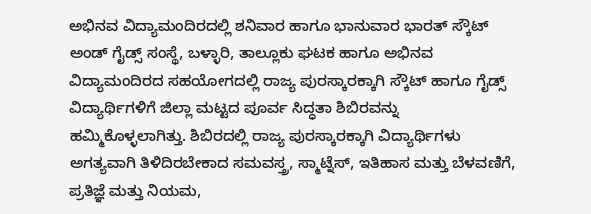ಅಭಿನವ ವಿದ್ಯಾಮಂದಿರದಲ್ಲಿ ಶನಿವಾರ ಹಾಗೂ ಭಾನುವಾರ ಭಾರತ್ ಸ್ಕೌಟ್ ಅಂಡ್ ಗೈಡ್ಸ್ ಸಂಸ್ಥೆ, ಬಳ್ಳಾರಿ, ತಾಲ್ಲೂಕು ಘಟಕ ಹಾಗೂ ಅಭಿನವ ವಿದ್ಯಾಮಂದಿರದ ಸಹಯೋಗದಲ್ಲಿ ರಾಜ್ಯ ಪುರಸ್ಕಾರಕ್ಕಾಗಿ ಸ್ಕೌಟ್ ಹಾಗೂ ಗೈಡ್ಸ್ ವಿದ್ಯಾರ್ಥಿಗಳಿಗೆ ಜಿಲ್ಲಾ ಮಟ್ಟದ ಪೂರ್ವ ಸಿದ್ಧತಾ ಶಿಬಿರವನ್ನು ಹಮ್ಮಿಕೊಳ್ಳಲಾಗಿತ್ತು. ಶಿಬಿರದಲ್ಲಿ ರಾಜ್ಯ ಪುರಸ್ಕಾರಕ್ಕಾಗಿ ವಿದ್ಯಾರ್ಥಿಗಳು ಅಗತ್ಯವಾಗಿ ತಿಳಿದಿರಬೇಕಾದ ಸಮವಸ್ತ್ರ, ಸ್ಮಾಟ್ನೆಸ್, ಇತಿಹಾಸ ಮತ್ತು ಬೆಳವಣಿಗೆ, ಪ್ರತಿಜ್ಞೆ ಮತ್ತು ನಿಯಮ,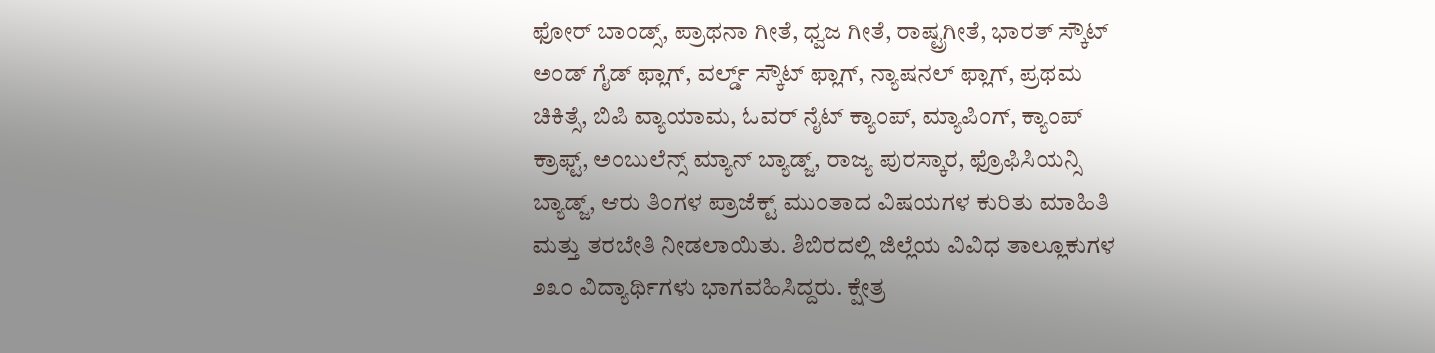ಫೋರ್ ಬಾಂಡ್ಸ್, ಪ್ರಾಥನಾ ಗೀತೆ, ಧ್ವಜ ಗೀತೆ, ರಾಷ್ಟ್ರಗೀತೆ, ಭಾರತ್ ಸ್ಕೌಟ್ ಅಂಡ್ ಗೈಡ್ ಫ್ಲಾಗ್, ವರ್ಲ್ಡ್ ಸ್ಕೌಟ್ ಫ್ಲಾಗ್, ನ್ಯಾಷನಲ್ ಫ್ಲಾಗ್, ಪ್ರಥಮ ಚಿಕಿತ್ಸೆ, ಬಿಪಿ ವ್ಯಾಯಾಮ, ಓವರ್ ನೈಟ್ ಕ್ಯಾಂಪ್, ಮ್ಯಾಪಿಂಗ್, ಕ್ಯಾಂಪ್ ಕ್ರಾಫ್ಟ್, ಅಂಬುಲೆನ್ಸ್ ಮ್ಯಾನ್ ಬ್ಯಾಡ್ಜ್, ರಾಜ್ಯ ಪುರಸ್ಕಾರ, ಫ್ರೊಫಿಸಿಯನ್ಸಿ ಬ್ಯಾಡ್ಜ್, ಆರು ತಿಂಗಳ ಪ್ರಾಜೆಕ್ಟ್ ಮುಂತಾದ ವಿಷಯಗಳ ಕುರಿತು ಮಾಹಿತಿ ಮತ್ತು ತರಬೇತಿ ನೀಡಲಾಯಿತು. ಶಿಬಿರದಲ್ಲಿ ಜಿಲ್ಲೆಯ ವಿವಿಧ ತಾಲ್ಲೂಕುಗಳ ೨೩೦ ವಿದ್ಯಾರ್ಥಿಗಳು ಭಾಗವಹಿಸಿದ್ದರು. ಕ್ಷೇತ್ರ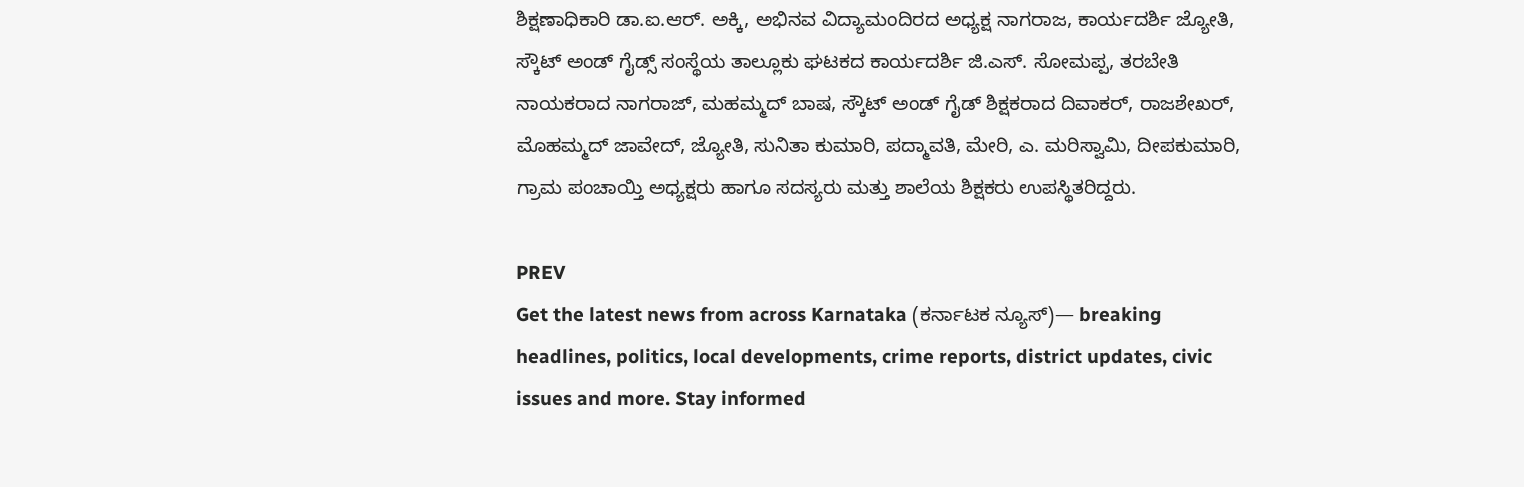ಶಿಕ್ಷಣಾಧಿಕಾರಿ ಡಾ.ಐ.ಆರ್. ಅಕ್ಕಿ, ಅಭಿನವ ವಿದ್ಯಾಮಂದಿರದ ಅಧ್ಯಕ್ಷ ನಾಗರಾಜ, ಕಾರ್ಯದರ್ಶಿ ಜ್ಯೋತಿ, ಸ್ಕೌಟ್ ಅಂಡ್ ಗೈಡ್ಸ್ ಸಂಸ್ಥೆಯ ತಾಲ್ಲೂಕು ಘಟಕದ ಕಾರ್ಯದರ್ಶಿ ಜಿ.ಎಸ್. ಸೋಮಪ್ಪ, ತರಬೇತಿ ನಾಯಕರಾದ ನಾಗರಾಜ್, ಮಹಮ್ಮದ್ ಬಾಷ, ಸ್ಕೌಟ್ ಅಂಡ್ ಗೈಡ್ ಶಿಕ್ಷಕರಾದ ದಿವಾಕರ್, ರಾಜಶೇಖರ್, ಮೊಹಮ್ಮದ್ ಜಾವೇದ್, ಜ್ಯೋತಿ, ಸುನಿತಾ ಕುಮಾರಿ, ಪದ್ಮಾವತಿ, ಮೇರಿ, ಎ. ಮರಿಸ್ವಾಮಿ, ದೀಪಕುಮಾರಿ, ಗ್ರಾಮ ಪಂಚಾಯ್ತಿ ಅಧ್ಯಕ್ಷರು ಹಾಗೂ ಸದಸ್ಯರು ಮತ್ತು ಶಾಲೆಯ ಶಿಕ್ಷಕರು ಉಪಸ್ಥಿತರಿದ್ದರು.

PREV
Get the latest news from across Karnataka (ಕರ್ನಾಟಕ ನ್ಯೂಸ್)— breaking headlines, politics, local developments, crime reports, district updates, civic issues and more. Stay informed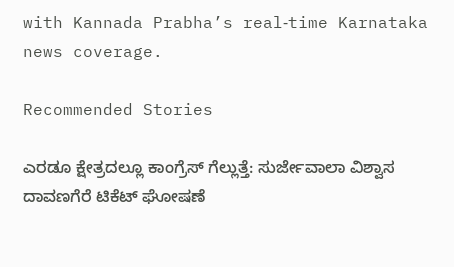with Kannada Prabha’s real‑time Karnataka news coverage.

Recommended Stories

ಎರಡೂ ಕ್ಷೇತ್ರದಲ್ಲೂ ಕಾಂಗ್ರೆಸ್‌ ಗೆಲ್ಲುತ್ತೆ: ಸುರ್ಜೇವಾಲಾ ವಿಶ್ವಾಸ
ದಾವಣಗೆರೆ ಟಿಕೆಟ್‌ ಘೋಷಣೆ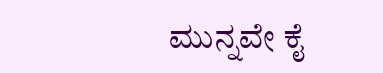ಮುನ್ನವೇ ಕೈ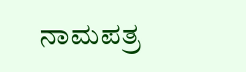ನಾಮಪತ್ರ